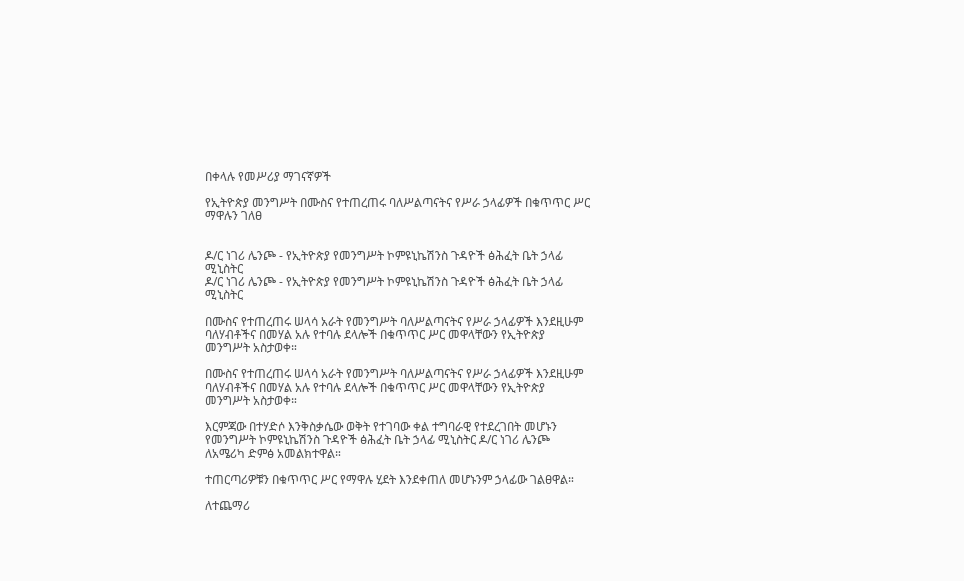በቀላሉ የመሥሪያ ማገናኛዎች

የኢትዮጵያ መንግሥት በሙስና የተጠረጠሩ ባለሥልጣናትና የሥራ ኃላፊዎች በቁጥጥር ሥር ማዋሉን ገለፀ


ዶ/ር ነገሪ ሌንጮ - የኢትዮጵያ የመንግሥት ኮምዩኒኬሽንስ ጉዳዮች ፅሕፈት ቤት ኃላፊ ሚኒስትር
ዶ/ር ነገሪ ሌንጮ - የኢትዮጵያ የመንግሥት ኮምዩኒኬሽንስ ጉዳዮች ፅሕፈት ቤት ኃላፊ ሚኒስትር

በሙስና የተጠረጠሩ ሠላሳ አራት የመንግሥት ባለሥልጣናትና የሥራ ኃላፊዎች እንደዚሁም ባለሃብቶችና በመሃል አሉ የተባሉ ደላሎች በቁጥጥር ሥር መዋላቸውን የኢትዮጵያ መንግሥት አስታወቀ።

በሙስና የተጠረጠሩ ሠላሳ አራት የመንግሥት ባለሥልጣናትና የሥራ ኃላፊዎች እንደዚሁም ባለሃብቶችና በመሃል አሉ የተባሉ ደላሎች በቁጥጥር ሥር መዋላቸውን የኢትዮጵያ መንግሥት አስታወቀ።

እርምጃው በተሃድሶ እንቅስቃሴው ወቅት የተገባው ቀል ተግባራዊ የተደረገበት መሆኑን የመንግሥት ኮምዩኒኬሽንስ ጉዳዮች ፅሕፈት ቤት ኃላፊ ሚኒስትር ዶ/ር ነገሪ ሌንጮ ለአሜሪካ ድምፅ አመልክተዋል።

ተጠርጣሪዎቹን በቁጥጥር ሥር የማዋሉ ሂደት እንደቀጠለ መሆኑንም ኃላፊው ገልፀዋል።

ለተጨማሪ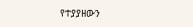የተያያዘውን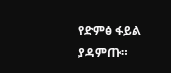የድምፅ ፋይል ያዳምጡ።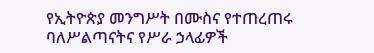የኢትዮጵያ መንግሥት በሙስና የተጠረጠሩ ባለሥልጣናትና የሥራ ኃላፊዎች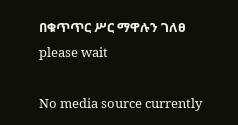በቁጥጥር ሥር ማዋሉን ገለፀ
please wait

No media source currently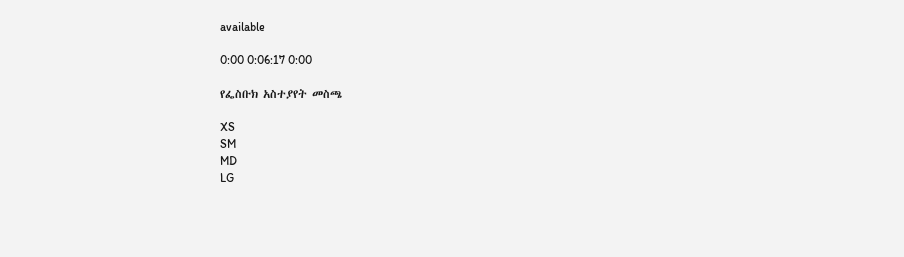available

0:00 0:06:17 0:00

የፌስቡክ አስተያየት መስጫ

XS
SM
MD
LG